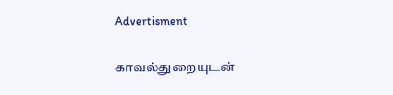Advertisment

காவல்துறையுடன்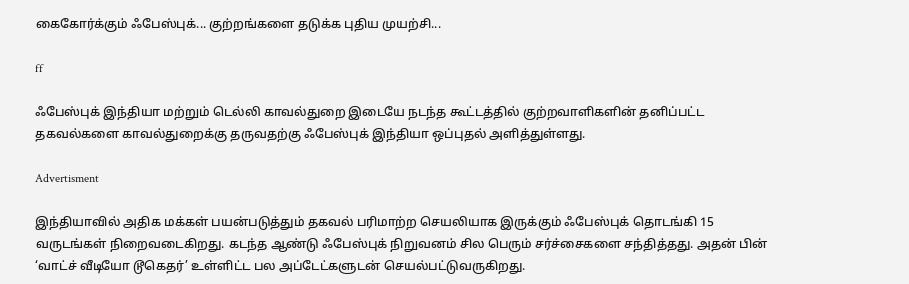கைகோர்க்கும் ஃபேஸ்புக்... குற்றங்களை தடுக்க புதிய முயற்சி...

ff

ஃபேஸ்புக் இந்தியா மற்றும் டெல்லி காவல்துறை இடையே நடந்த கூட்டத்தில் குற்றவாளிகளின் தனிப்பட்ட தகவல்களை காவல்துறைக்கு தருவதற்கு ஃபேஸ்புக் இந்தியா ஒப்புதல் அளித்துள்ளது.

Advertisment

இந்தியாவில் அதிக மக்கள் பயன்படுத்தும் தகவல் பரிமாற்ற செயலியாக இருக்கும் ஃபேஸ்புக் தொடங்கி 15 வருடங்கள் நிறைவடைகிறது. கடந்த ஆண்டு ஃபேஸ்புக் நிறுவனம் சில பெரும் சர்ச்சைகளை சந்தித்தது. அதன் பின் ‘வாட்ச் வீடியோ டூகெதர்’ உள்ளிட்ட பல அப்டேட்களுடன் செயல்பட்டுவருகிறது.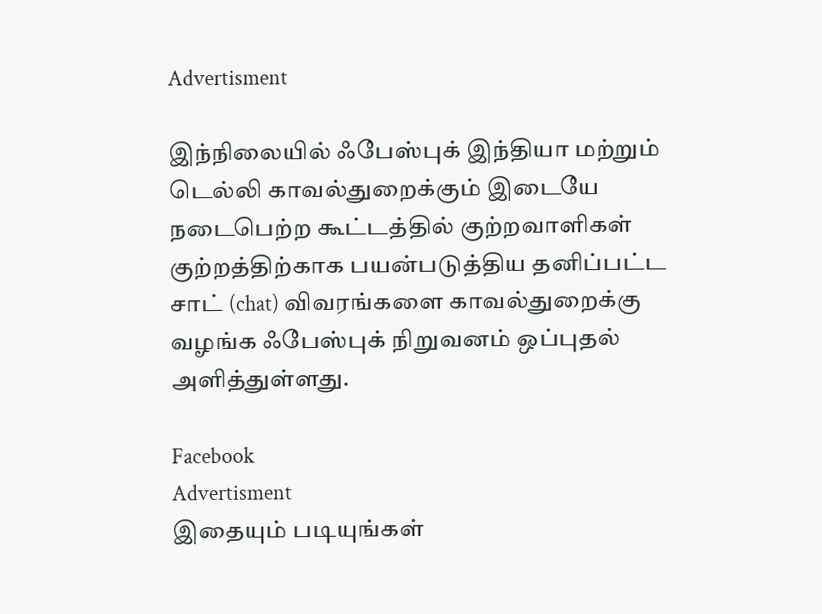Advertisment

இந்நிலையில் ஃபேஸ்புக் இந்தியா மற்றும் டெல்லி காவல்துறைக்கும் இடையே நடைபெற்ற கூட்டத்தில் குற்றவாளிகள் குற்றத்திற்காக பயன்படுத்திய தனிப்பட்ட சாட் (chat) விவரங்களை காவல்துறைக்கு வழங்க ஃபேஸ்புக் நிறுவனம் ஒப்புதல் அளித்துள்ளது.

Facebook
Advertisment
இதையும் படியுங்கள்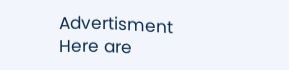Advertisment
Here are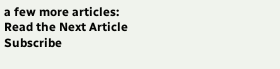a few more articles:
Read the Next Article
Subscribe